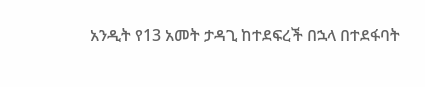አንዲት የ13 አመት ታዳጊ ከተደፍረች በኋላ በተደፋባት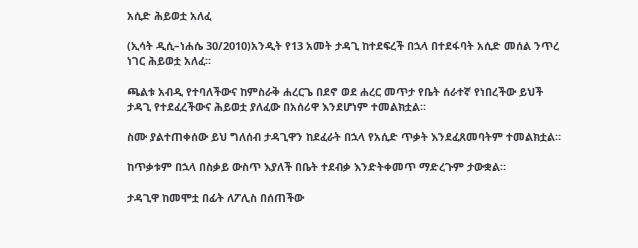አሲድ ሕይወቷ አለፈ

(ኢሳት ዲሲ–ነሐሴ 30/2010)አንዲት የ13 አመት ታዳጊ ከተደፍረች በኋላ በተደፋባት አሲድ መሰል ንጥረ ነገር ሕይወቷ አለፈ።

ጫልቱ አብዲ የተባለችውና ከምስራቅ ሐረርጌ በደኖ ወደ ሐረር መጥታ የቤት ሰራተኛ የነበረችው ይህች ታዳጊ የተደፈረችውና ሕይወቷ ያለፈው በአሰሪዋ እንደሆነም ተመልክቷል።

ስሙ ያልተጠቀሰው ይህ ግለሰብ ታዳጊዋን ከደፈራት በኋላ የአሲድ ጥቃት እንደፈጸመባትም ተመልክቷል።

ከጥቃቱም በኋላ በስቃይ ውስጥ እያለች በቤት ተደብቃ እንድትቀመጥ ማድረጉም ታውቋል።

ታዳጊዋ ከመሞቷ በፊት ለፖሊስ በሰጠችው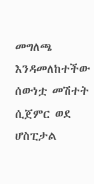መግለጫ እንዳመለከተችው ሰውነቷ መሽተት ሲጀምር ወደ ሆስፒታል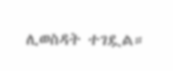ሊወስዳት ተገዷል።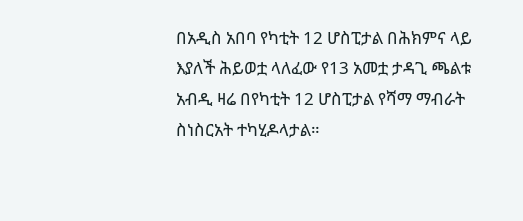በአዲስ አበባ የካቲት 12 ሆስፒታል በሕክምና ላይ እያለች ሕይወቷ ላለፈው የ13 አመቷ ታዳጊ ጫልቱ አብዲ ዛሬ በየካቲት 12 ሆስፒታል የሻማ ማብራት ስነስርአት ተካሂዶላታል።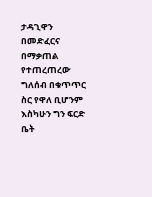ታዳጊዋን በመድፈርና በማቃጠል የተጠረጠረው ግለሰብ በቁጥጥር ስር የዋለ ቢሆንም እስካሁን ግን ፍርድ ቤት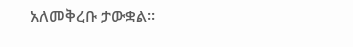አለመቅረቡ ታውቋል።